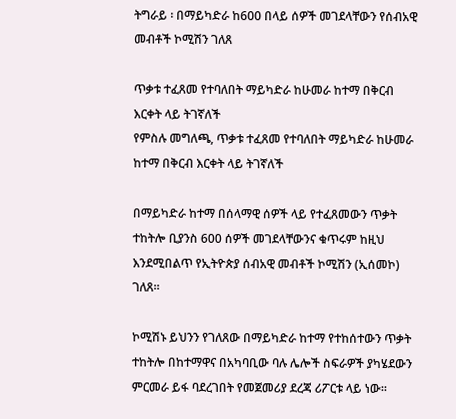ትግራይ ፡ በማይካድራ ከ600 በላይ ሰዎች መገደላቸውን የሰብአዊ መብቶች ኮሚሽን ገለጸ

ጥቃቱ ተፈጸመ የተባለበት ማይካድራ ከሁመራ ከተማ በቅርብ እርቀት ላይ ትገኛለች
የምስሉ መግለጫ, ጥቃቱ ተፈጸመ የተባለበት ማይካድራ ከሁመራ ከተማ በቅርብ እርቀት ላይ ትገኛለች

በማይካድራ ከተማ በሰላማዊ ሰዎች ላይ የተፈጸመውን ጥቃት ተከትሎ ቢያንስ 600 ሰዎች መገደላቸውንና ቁጥሩም ከዚህ እንደሚበልጥ የኢትዮጵያ ሰብአዊ መብቶች ኮሚሽን (ኢሰመኮ) ገለጸ።

ኮሚሽኑ ይህንን የገለጸው በማይካድራ ከተማ የተከሰተውን ጥቃት ተከትሎ በከተማዋና በአካባቢው ባሉ ሌሎች ስፍራዎች ያካሄደውን ምርመራ ይፋ ባደረገበት የመጀመሪያ ደረጃ ሪፖርቱ ላይ ነው።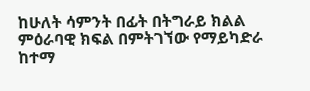ከሁለት ሳምንት በፊት በትግራይ ክልል ምዕራባዊ ክፍል በምትገኘው የማይካድራ ከተማ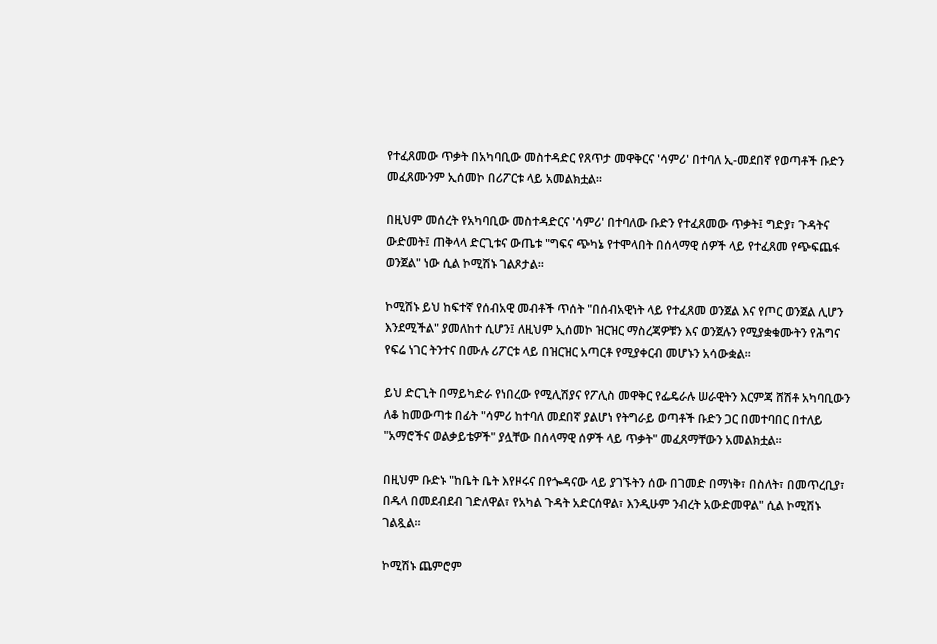የተፈጸመው ጥቃት በአካባቢው መስተዳድር የጸጥታ መዋቅርና 'ሳምሪ' በተባለ ኢ-መደበኛ የወጣቶች ቡድን መፈጸሙንም ኢሰመኮ በሪፖርቱ ላይ አመልክቷል።

በዚህም መሰረት የአካባቢው መስተዳድርና 'ሳምሪ' በተባለው ቡድን የተፈጸመው ጥቃት፤ ግድያ፣ ጉዳትና ውድመት፤ ጠቅላላ ድርጊቱና ውጤቱ "ግፍና ጭካኔ የተሞላበት በሰላማዊ ሰዎች ላይ የተፈጸመ የጭፍጨፋ ወንጀል" ነው ሲል ኮሚሽኑ ገልጾታል።

ኮሚሽኑ ይህ ከፍተኛ የሰብአዊ መብቶች ጥሰት "በሰብአዊነት ላይ የተፈጸመ ወንጀል እና የጦር ወንጀል ሊሆን እንደሚችል" ያመለከተ ሲሆን፤ ለዚህም ኢሰመኮ ዝርዝር ማስረጃዎቹን እና ወንጀሉን የሚያቋቁሙትን የሕግና የፍሬ ነገር ትንተና በሙሉ ሪፖርቱ ላይ በዝርዝር አጣርቶ የሚያቀርብ መሆኑን አሳውቋል።

ይህ ድርጊት በማይካድራ የነበረው የሚሊሽያና የፖሊስ መዋቅር የፌዴራሉ ሠራዊትን እርምጃ ሸሽቶ አካባቢውን ለቆ ከመውጣቱ በፊት "ሳምሪ ከተባለ መደበኛ ያልሆነ የትግራይ ወጣቶች ቡድን ጋር በመተባበር በተለይ "አማሮችና ወልቃይቴዎች" ያሏቸው በሰላማዊ ሰዎች ላይ ጥቃት" መፈጸማቸውን አመልክቷል።

በዚህም ቡድኑ "ከቤት ቤት እየዞሩና በየጐዳናው ላይ ያገኙትን ሰው በገመድ በማነቅ፣ በስለት፣ በመጥረቢያ፣ በዱላ በመደብደብ ገድለዋል፣ የአካል ጉዳት አድርሰዋል፣ እንዲሁም ንብረት አውድመዋል" ሲል ኮሚሽኑ ገልጿል።

ኮሚሽኑ ጨምሮም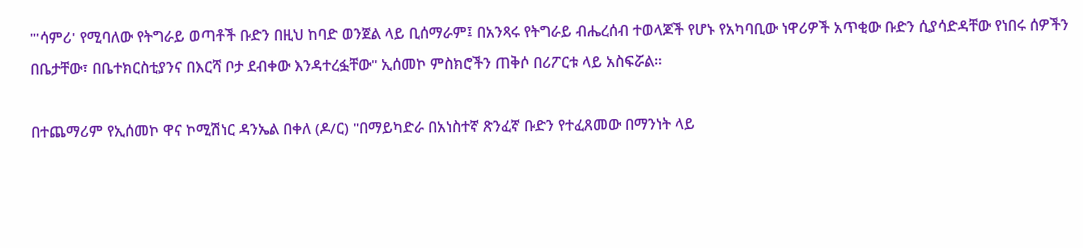"'ሳምሪ' የሚባለው የትግራይ ወጣቶች ቡድን በዚህ ከባድ ወንጀል ላይ ቢሰማራም፤ በአንጻሩ የትግራይ ብሔረሰብ ተወላጆች የሆኑ የአካባቢው ነዋሪዎች አጥቂው ቡድን ሲያሳድዳቸው የነበሩ ሰዎችን በቤታቸው፣ በቤተክርስቲያንና በእርሻ ቦታ ደብቀው እንዳተረፏቸው" ኢሰመኮ ምስክሮችን ጠቅሶ በሪፖርቱ ላይ አስፍሯል።

በተጨማሪም የኢሰመኮ ዋና ኮሚሽነር ዳንኤል በቀለ (ዶ/ር) "በማይካድራ በአነስተኛ ጽንፈኛ ቡድን የተፈጸመው በማንነት ላይ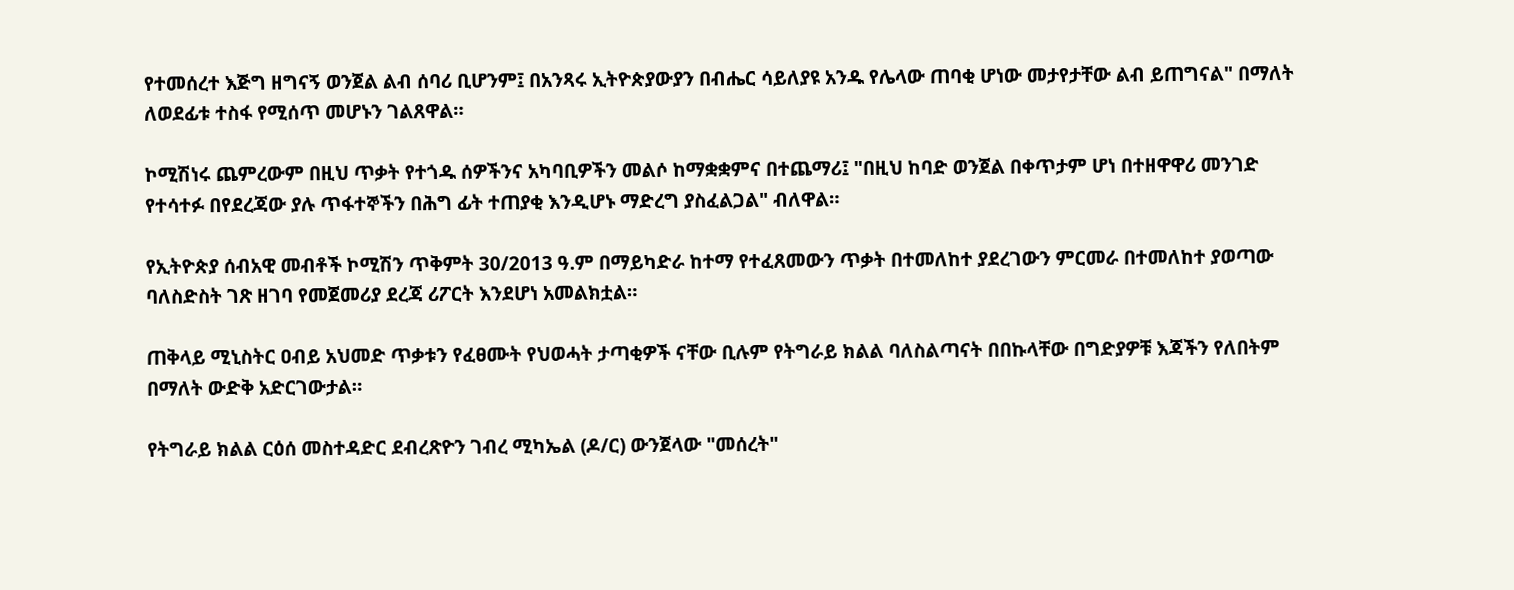የተመሰረተ እጅግ ዘግናኝ ወንጀል ልብ ሰባሪ ቢሆንም፤ በአንጻሩ ኢትዮጵያውያን በብሔር ሳይለያዩ አንዱ የሌላው ጠባቂ ሆነው መታየታቸው ልብ ይጠግናል" በማለት ለወደፊቱ ተስፋ የሚሰጥ መሆኑን ገልጸዋል።

ኮሚሽነሩ ጨምረውም በዚህ ጥቃት የተጎዱ ሰዎችንና አካባቢዎችን መልሶ ከማቋቋምና በተጨማሪ፤ "በዚህ ከባድ ወንጀል በቀጥታም ሆነ በተዘዋዋሪ መንገድ የተሳተፉ በየደረጃው ያሉ ጥፋተኞችን በሕግ ፊት ተጠያቂ እንዲሆኑ ማድረግ ያስፈልጋል" ብለዋል።

የኢትዮጵያ ሰብአዊ መብቶች ኮሚሽን ጥቅምት 30/2013 ዓ.ም በማይካድራ ከተማ የተፈጸመውን ጥቃት በተመለከተ ያደረገውን ምርመራ በተመለከተ ያወጣው ባለስድስት ገጽ ዘገባ የመጀመሪያ ደረጃ ሪፖርት እንደሆነ አመልክቷል።

ጠቅላይ ሚኒስትር ዐብይ አህመድ ጥቃቱን የፈፀሙት የህወሓት ታጣቂዎች ናቸው ቢሉም የትግራይ ክልል ባለስልጣናት በበኩላቸው በግድያዎቹ እጃችን የለበትም በማለት ውድቅ አድርገውታል።

የትግራይ ክልል ርዕሰ መስተዳድር ደብረጽዮን ገብረ ሚካኤል (ዶ/ር) ውንጀላው "መሰረት"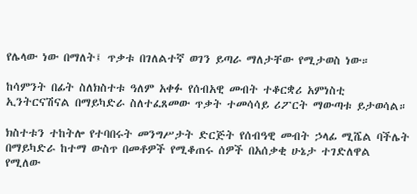የሌላው ነው በማለት፤ ጥቃቱ በገለልተኛ ወገን ይጣራ ማለታቸው የሚታወስ ነው።

ከሳምንት በፊት ስለክስተቱ ዓለም አቀፉ የሰብአዊ መብት ተቆርቋሪ አምነስቲ ኢንትርናሽናል በማይካድራ ስለተፈጸመው ጥቃት ተመሳሳይ ሪፖርት ማውጣቱ ይታወሳል።

ክስተቱን ተከትሎ የተባበሩት መንግሥታት ድርጅት የሰብዓዊ መብት ኃላፊ ሚሼል ባችሌት በማይካድራ ከተማ ውስጥ በመቶዎች የሚቆጠሩ ሰዎች በአሰቃቂ ሁኔታ ተገድለዋል የሚለው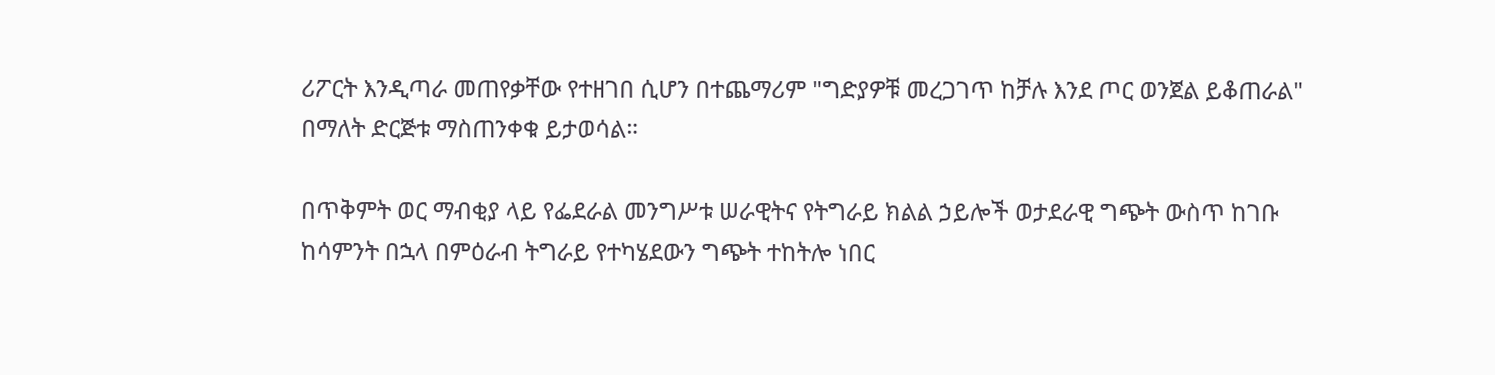ሪፖርት እንዲጣራ መጠየቃቸው የተዘገበ ሲሆን በተጨማሪም "ግድያዎቹ መረጋገጥ ከቻሉ እንደ ጦር ወንጀል ይቆጠራል" በማለት ድርጅቱ ማስጠንቀቁ ይታወሳል።

በጥቅምት ወር ማብቂያ ላይ የፌደራል መንግሥቱ ሠራዊትና የትግራይ ክልል ኃይሎች ወታደራዊ ግጭት ውስጥ ከገቡ ከሳምንት በኋላ በምዕራብ ትግራይ የተካሄደውን ግጭት ተከትሎ ነበር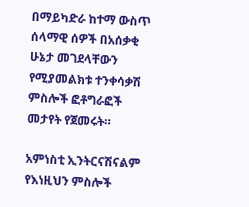በማይካድራ ከተማ ውስጥ ሰላማዊ ሰዎች በአሰቃቂ ሁኔታ መገደላቸውን የሚያመልክቱ ተንቀሳቃሽ ምስሎች ፎቶግራፎች መታየት የጀመሩት።

አምነስቲ ኢንትርናሽናልም የእነዚህን ምስሎች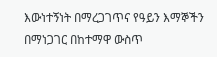እውነተኝነት በማረጋገጥና የዓይን እማኞችን በማነጋገር በከተማዋ ውስጥ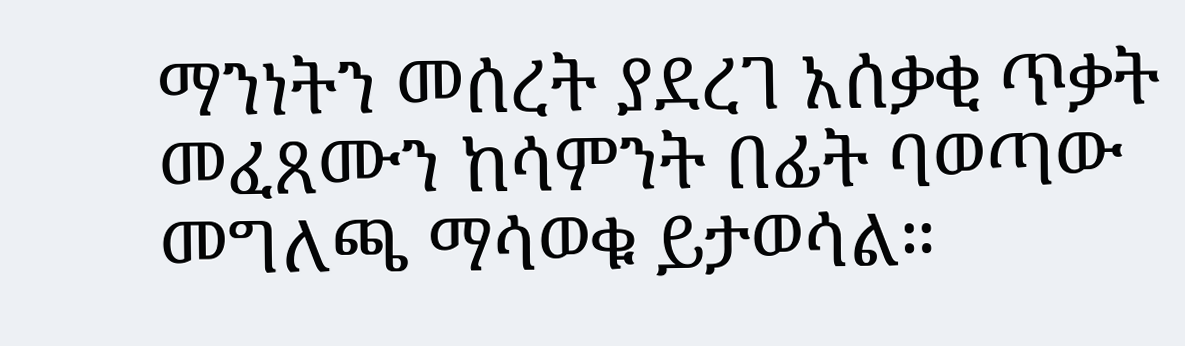ማንነትን መሰረት ያደረገ አሰቃቂ ጥቃት መፈጸሙን ከሳምንት በፊት ባወጣው መግለጫ ማሳወቁ ይታወሳል።